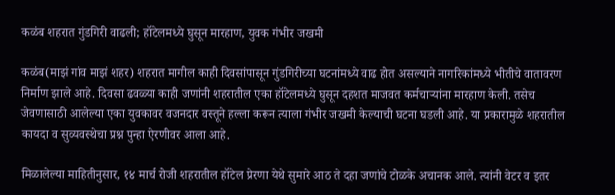कळंब शहरात गुंडगिरी वाढली; हॉटेलमध्ये घुसून मारहाण, युवक गंभीर जखमी

कळंब(माझं गांव माझं शहर) शहरात मागील काही दिवसांपासून गुंडगिरीच्या घटनांमध्ये वाढ होत असल्याने नागरिकांमध्ये भीतीचे वातावरण निर्माण झाले आहे. दिवसा ढवळ्या काही जणांनी शहरातील एका हॉटेलमध्ये घुसून दहशत माजवत कर्मचाऱ्यांना मारहाण केली. तसेच जेवणासाठी आलेल्या एका युवकावर वजनदार वस्तूने हल्ला करून त्याला गंभीर जखमी केल्याची घटना घडली आहे. या प्रकारामुळे शहरातील कायदा व सुव्यवस्थेचा प्रश्न पुन्हा ऐरणीवर आला आहे.

मिळालेल्या माहितीनुसार, १४ मार्च रोजी शहरातील हॉटेल प्रेरणा येथे सुमारे आठ ते दहा जणांचे टोळके अचानक आले. त्यांनी वेटर व इतर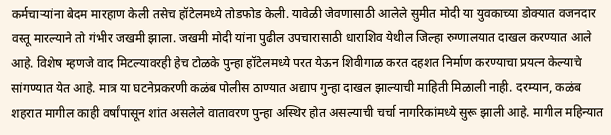कर्मचाऱ्यांना बेदम मारहाण केली तसेच हॉटेलमध्ये तोडफोड केली. यावेळी जेवणासाठी आलेले सुमीत मोदी या युवकाच्या डोक्यात वजनदार वस्तू मारल्याने तो गंभीर जखमी झाला. जखमी मोदी यांना पुढील उपचारासाठी धाराशिव येथील जिल्हा रुग्णालयात दाखल करण्यात आले आहे. विशेष म्हणजे वाद मिटल्यावरही हेच टोळके पुन्हा हॉटेलमध्ये परत येऊन शिवीगाळ करत दहशत निर्माण करण्याचा प्रयत्न केल्याचे सांगण्यात येत आहे. मात्र या घटनेप्रकरणी कळंब पोलीस ठाण्यात अद्याप गुन्हा दाखल झाल्याची माहिती मिळाली नाही. दरम्यान, कळंब शहरात मागील काही वर्षांपासून शांत असलेले वातावरण पुन्हा अस्थिर होत असल्याची चर्चा नागरिकांमध्ये सुरू झाली आहे. मागील महिन्यात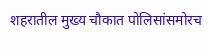शहरातील मुख्य चौकात पोलिसांसमोरच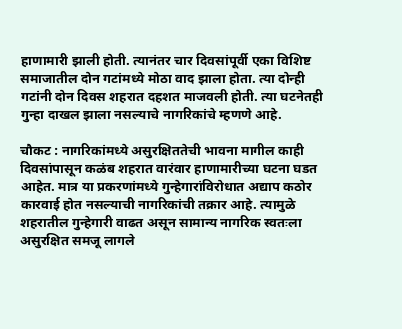हाणामारी झाली होती. त्यानंतर चार दिवसांपूर्वी एका विशिष्ट समाजातील दोन गटांमध्ये मोठा वाद झाला होता. त्या दोन्ही गटांनी दोन दिवस शहरात दहशत माजवली होती. त्या घटनेतही गुन्हा दाखल झाला नसल्याचे नागरिकांचे म्हणणे आहे.

चौकट : नागरिकांमध्ये असुरक्षिततेची भावना मागील काही दिवसांपासून कळंब शहरात वारंवार हाणामारीच्या घटना घडत आहेत. मात्र या प्रकरणांमध्ये गुन्हेगारांविरोधात अद्याप कठोर कारवाई होत नसल्याची नागरिकांची तक्रार आहे. त्यामुळे शहरातील गुन्हेगारी वाढत असून सामान्य नागरिक स्वतःला असुरक्षित समजू लागले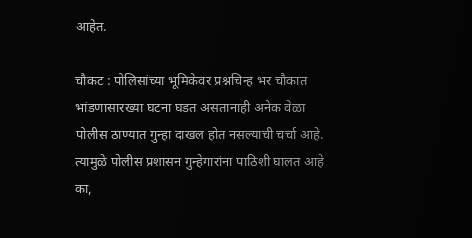आहेत.

चौकट : पोलिसांच्या भूमिकेवर प्रश्नचिन्ह भर चौकात भांडणासारख्या घटना घडत असतानाही अनेक वेळा पोलीस ठाण्यात गुन्हा दाखल होत नसल्याची चर्चा आहे. त्यामुळे पोलीस प्रशासन गुन्हेगारांना पाठिशी घालत आहे का,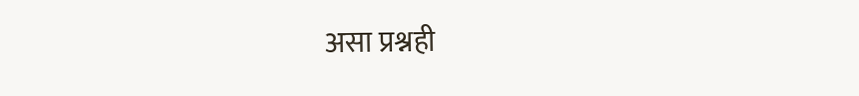असा प्रश्नही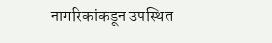नागरिकांकडून उपस्थित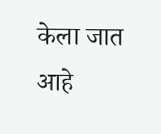केला जात आहे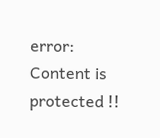error: Content is protected !!